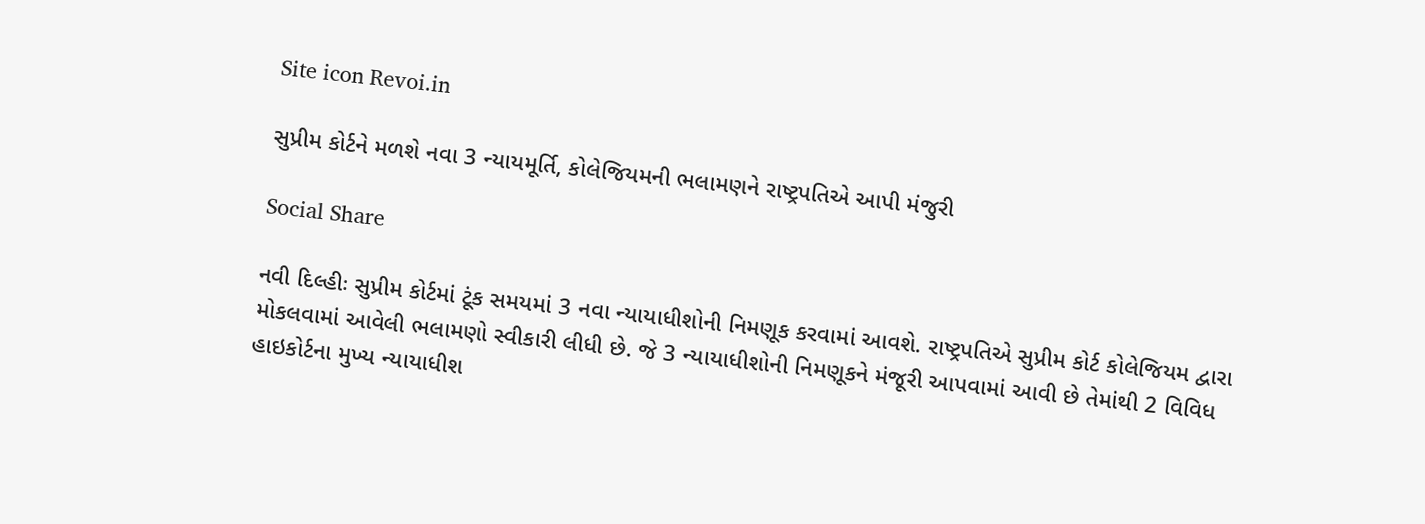Site icon Revoi.in

સુપ્રીમ કોર્ટને મળશે નવા 3 ન્યાયમૂર્તિ, કોલેજિયમની ભલામણને રાષ્ટ્રપતિએ આપી મંજુરી

Social Share

નવી દિલ્હીઃ સુપ્રીમ કોર્ટમાં ટૂંક સમયમાં 3 નવા ન્યાયાધીશોની નિમણૂક કરવામાં આવશે. રાષ્ટ્રપતિએ સુપ્રીમ કોર્ટ કોલેજિયમ દ્વારા મોકલવામાં આવેલી ભલામણો સ્વીકારી લીધી છે. જે 3 ન્યાયાધીશોની નિમણૂકને મંજૂરી આપવામાં આવી છે તેમાંથી 2 વિવિધ હાઇકોર્ટના મુખ્ય ન્યાયાધીશ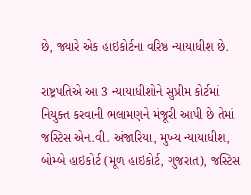છે, જ્યારે એક હાઇકોર્ટના વરિષ્ઠ ન્યાયાધીશ છે.

રાષ્ટ્રપતિએ આ 3 ન્યાયાધીશોને સુપ્રીમ કોર્ટમાં નિયુક્ત કરવાની ભલામણને મંજૂરી આપી છે તેમાં જસ્ટિસ એન.વી. અંજારિયા, મુખ્ય ન્યાયાધીશ, બોમ્બે હાઇકોર્ટ (મૂળ હાઇકોર્ટ, ગુજરાત), જસ્ટિસ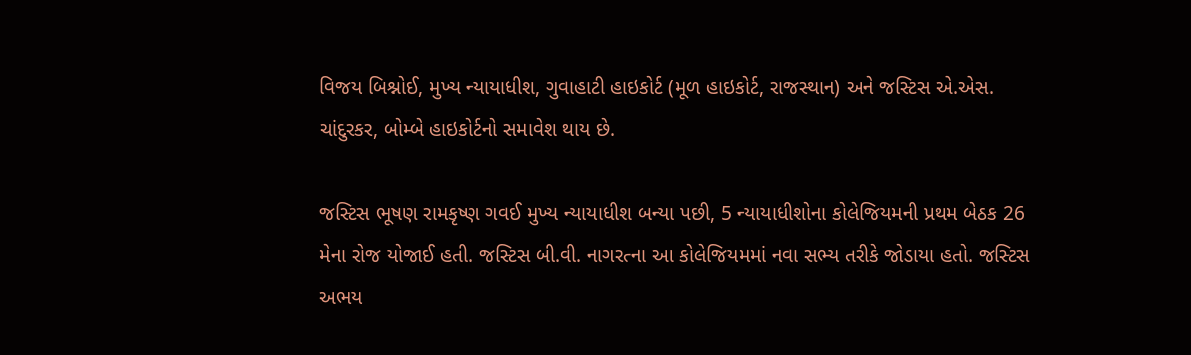વિજય બિશ્નોઈ, મુખ્ય ન્યાયાધીશ, ગુવાહાટી હાઇકોર્ટ (મૂળ હાઇકોર્ટ, રાજસ્થાન) અને જસ્ટિસ એ.એસ. ચાંદુરકર, બોમ્બે હાઇકોર્ટનો સમાવેશ થાય છે.

જસ્ટિસ ભૂષણ રામકૃષ્ણ ગવઈ મુખ્ય ન્યાયાધીશ બન્યા પછી, 5 ન્યાયાધીશોના કોલેજિયમની પ્રથમ બેઠક 26 મેના રોજ યોજાઈ હતી. જસ્ટિસ બી.વી. નાગરત્ના આ કોલેજિયમમાં નવા સભ્ય તરીકે જોડાયા હતો. જસ્ટિસ અભય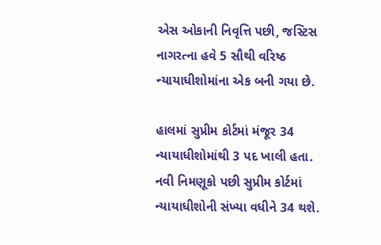એસ ઓકાની નિવૃત્તિ પછી, જસ્ટિસ નાગરત્ના હવે 5 સૌથી વરિષ્ઠ ન્યાયાધીશોમાંના એક બની ગયા છે.

હાલમાં સુપ્રીમ કોર્ટમાં મંજૂર 34 ન્યાયાધીશોમાંથી 3 પદ ખાલી હતા. નવી નિમણૂકો પછી સુપ્રીમ કોર્ટમાં ન્યાયાધીશોની સંખ્યા વધીને 34 થશે.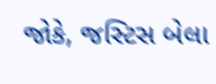જોકે, જસ્ટિસ બેલા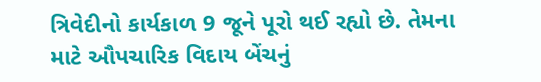ત્રિવેદીનો કાર્યકાળ 9 જૂને પૂરો થઈ રહ્યો છે. તેમના માટે ઔપચારિક વિદાય બેંચનું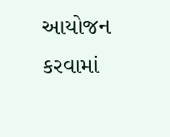આયોજન કરવામાં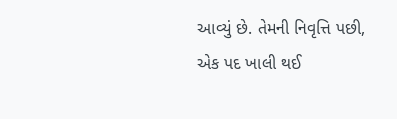આવ્યું છે. તેમની નિવૃત્તિ પછી, એક પદ ખાલી થઈ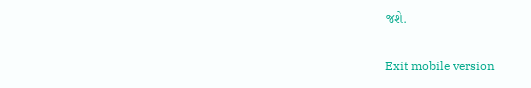જશે.

Exit mobile version